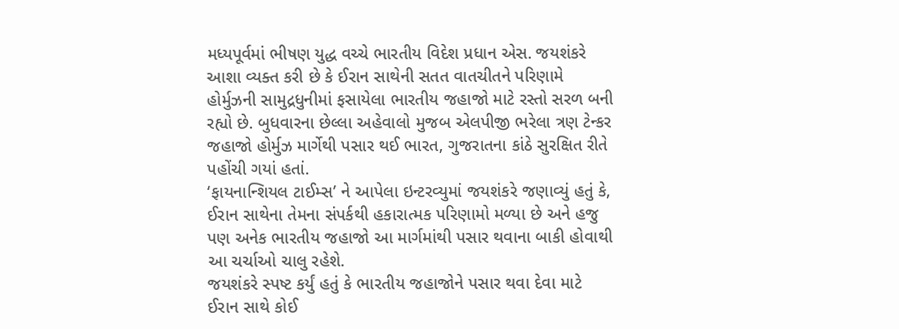મધ્યપૂર્વમાં ભીષણ યુદ્ધ વચ્ચે ભારતીય વિદેશ પ્રધાન એસ. જયશંકરે આશા વ્યક્ત કરી છે કે ઈરાન સાથેની સતત વાતચીતને પરિણામે હોર્મુઝની સામુદ્રધુનીમાં ફસાયેલા ભારતીય જહાજો માટે રસ્તો સરળ બની રહ્યો છે. બુધવારના છેલ્લા અહેવાલો મુજબ એલપીજી ભરેલા ત્રણ ટેન્કર જહાજો હોર્મુઝ માર્ગેથી પસાર થઈ ભારત, ગુજરાતના કાંઠે સુરક્ષિત રીતે પહોંચી ગયાં હતાં.
‘ફાયનાન્શિયલ ટાઈમ્સ’ ને આપેલા ઇન્ટરવ્યુમાં જયશંકરે જણાવ્યું હતું કે, ઈરાન સાથેના તેમના સંપર્કથી હકારાત્મક પરિણામો મળ્યા છે અને હજુ પણ અનેક ભારતીય જહાજો આ માર્ગમાંથી પસાર થવાના બાકી હોવાથી આ ચર્ચાઓ ચાલુ રહેશે.
જયશંકરે સ્પષ્ટ કર્યું હતું કે ભારતીય જહાજોને પસાર થવા દેવા માટે ઈરાન સાથે કોઈ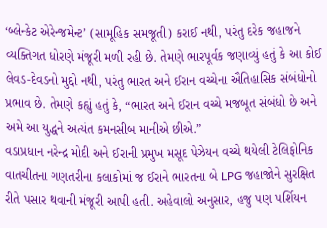‘બ્લેન્કેટ એરેન્જમેન્ટ’ (સામૂહિક સમજૂતી) કરાઈ નથી, પરંતુ દરેક જહાજને વ્યક્તિગત ધોરણે મંજૂરી મળી રહી છે. તેમણે ભારપૂર્વક જણાવ્યું હતું કે આ કોઈ લેવડ-દેવડનો મુદ્દો નથી, પરંતુ ભારત અને ઈરાન વચ્ચેના ઐતિહાસિક સંબંધોનો પ્રભાવ છે. તેમણે કહ્યું હતું કે, “ભારત અને ઈરાન વચ્ચે મજબૂત સંબંધો છે અને અમે આ યુદ્ધને અત્યંત કમનસીબ માનીએ છીએ.”
વડાપ્રધાન નરેન્દ્ર મોદી અને ઈરાની પ્રમુખ મસૂદ પેઝેયન વચ્ચે થયેલી ટેલિફોનિક વાતચીતના ગણતરીના કલાકોમાં જ ઈરાને ભારતના બે LPG જહાજોને સુરક્ષિત રીતે પસાર થવાની મંજૂરી આપી હતી. અહેવાલો અનુસાર, હજુ પણ પર્શિયન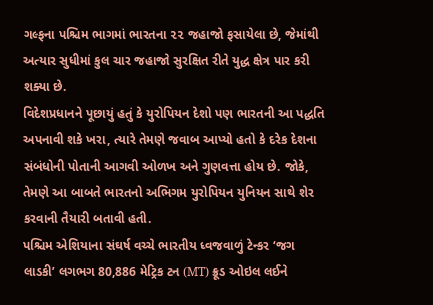ગલ્ફના પશ્ચિમ ભાગમાં ભારતના ૨૨ જહાજો ફસાયેલા છે, જેમાંથી અત્યાર સુધીમાં કુલ ચાર જહાજો સુરક્ષિત રીતે યુદ્ધ ક્ષેત્ર પાર કરી શક્યા છે.
વિદેશપ્રધાનને પૂછાયું હતું કે યુરોપિયન દેશો પણ ભારતની આ પદ્ધતિ અપનાવી શકે ખરા, ત્યારે તેમણે જવાબ આપ્યો હતો કે દરેક દેશના સંબંધોની પોતાની આગવી ઓળખ અને ગુણવત્તા હોય છે. જોકે, તેમણે આ બાબતે ભારતનો અભિગમ યુરોપિયન યુનિયન સાથે શેર કરવાની તૈયારી બતાવી હતી.
પશ્ચિમ એશિયાના સંઘર્ષ વચ્ચે ભારતીય ધ્વજવાળું ટેન્કર ‘જગ લાડકી’ લગભગ 80,886 મેટ્રિક ટન (MT) ક્રૂડ ઓઇલ લઈને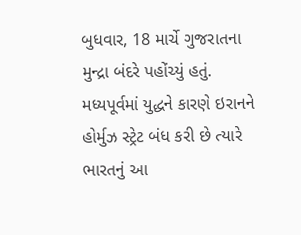બુધવાર, 18 માર્ચે ગુજરાતના મુન્દ્રા બંદરે પહોંચ્યું હતું. મધ્યપૂર્વમાં યુદ્ધને કારણે ઇરાનને હોર્મુઝ સ્ટ્રેટ બંધ કરી છે ત્યારે ભારતનું આ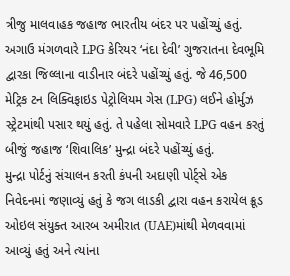ત્રીજુ માલવાહક જહાજ ભારતીય બંદર પર પહોંચ્યું હતું.
અગાઉ મંગળવારે LPG કેરિયર ‘નંદા દેવી’ ગુજરાતના દેવભૂમિ દ્વારકા જિલ્લાના વાડીનાર બંદરે પહોંચ્યું હતું. જે 46,500 મેટ્રિક ટન લિક્વિફાઇડ પેટ્રોલિયમ ગેસ (LPG) લઈને હોર્મુઝ સ્ટ્રેટમાંથી પસાર થયું હતું. તે પહેલા સોમવારે LPG વહન કરતું બીજું જહાજ ‘શિવાલિક’ મુન્દ્રા બંદરે પહોંચ્યું હતું.
મુન્દ્રા પોર્ટનું સંચાલન કરતી કંપની અદાણી પોર્ટ્સે એક નિવેદનમાં જણાવ્યું હતું કે જગ લાડકી દ્વારા વહન કરાયેલ ક્રૂડ ઓઇલ સંયુક્ત આરબ અમીરાત (UAE)માંથી મેળવવામાં આવ્યું હતું અને ત્યાંના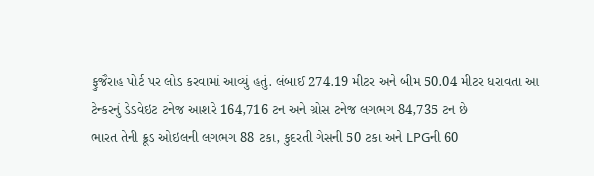ફુજૈરાહ પોર્ટ પર લોડ કરવામાં આવ્યું હતું. લંબાઈ 274.19 મીટર અને બીમ 50.04 મીટર ધરાવતા આ ટેન્કરનું ડેડવેઇટ ટનેજ આશરે 164,716 ટન અને ગ્રોસ ટનેજ લગભગ 84,735 ટન છે
ભારત તેની ક્રૂડ ઓઇલની લગભગ 88 ટકા, કુદરતી ગેસની 50 ટકા અને LPGની 60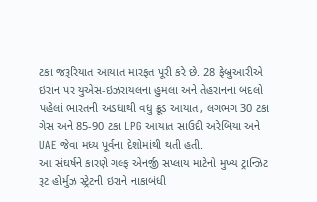ટકા જરૂરિયાત આયાત મારફત પૂરી કરે છે. 28 ફેબ્રુઆરીએ ઇરાન પર યુએસ-ઇઝરાયલના હુમલા અને તેહરાનના બદલો પહેલાં ભારતની અડધાથી વધુ ક્રૂડ આયાત, લગભગ 30 ટકા ગેસ અને 85-90 ટકા LPG આયાત સાઉદી અરેબિયા અને UAE જેવા મધ્ય પૂર્વના દેશોમાંથી થતી હતી.
આ સંઘર્ષને કારણે ગલ્ફ એનર્જી સપ્લાય માટેનો મુખ્ય ટ્રાન્ઝિટ રૂટ હોર્મુઝ સ્ટ્રેટની ઇરાને નાકાબંધી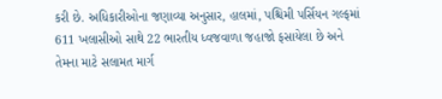કરી છે. અધિકારીઓના જણાવ્યા અનુસાર, હાલમાં, પશ્ચિમી પર્સિયન ગલ્ફમાં 611 ખલાસીઓ સાથે 22 ભારતીય ધ્વજવાળા જહાજો ફસાયેલા છે અને તેમના માટે સલામત માર્ગ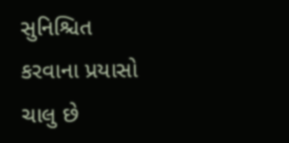સુનિશ્ચિત કરવાના પ્રયાસો ચાલુ છે